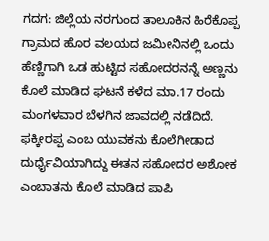ಗದಗ: ಜಿಲ್ಲೆಯ ನರಗುಂದ ತಾಲೂಕಿನ ಹಿರೆಕೊಪ್ಪ ಗ್ರಾಮದ ಹೊರ ವಲಯದ ಜಮೀನಿನಲ್ಲಿ ಒಂದು ಹೆಣ್ಣಿಗಾಗಿ ಒಡ ಹುಟ್ಟಿದ ಸಹೋದರನನ್ನೆ ಅಣ್ಣನು ಕೊಲೆ ಮಾಡಿದ ಘಟನೆ ಕಳೆದ ಮಾ.17 ರಂದು ಮಂಗಳವಾರ ಬೆಳಗಿನ ಜಾವದಲ್ಲಿ ನಡೆದಿದೆ.
ಫಕ್ಕೀರಪ್ಪ ಎಂಬ ಯುವಕನು ಕೊಲೆಗೀಡಾದ ದುರ್ಧೈವಿಯಾಗಿದ್ದು ಈತನ ಸಹೋದರ ಅಶೋಕ ಎಂಬಾತನು ಕೊಲೆ ಮಾಡಿದ ಪಾಪಿ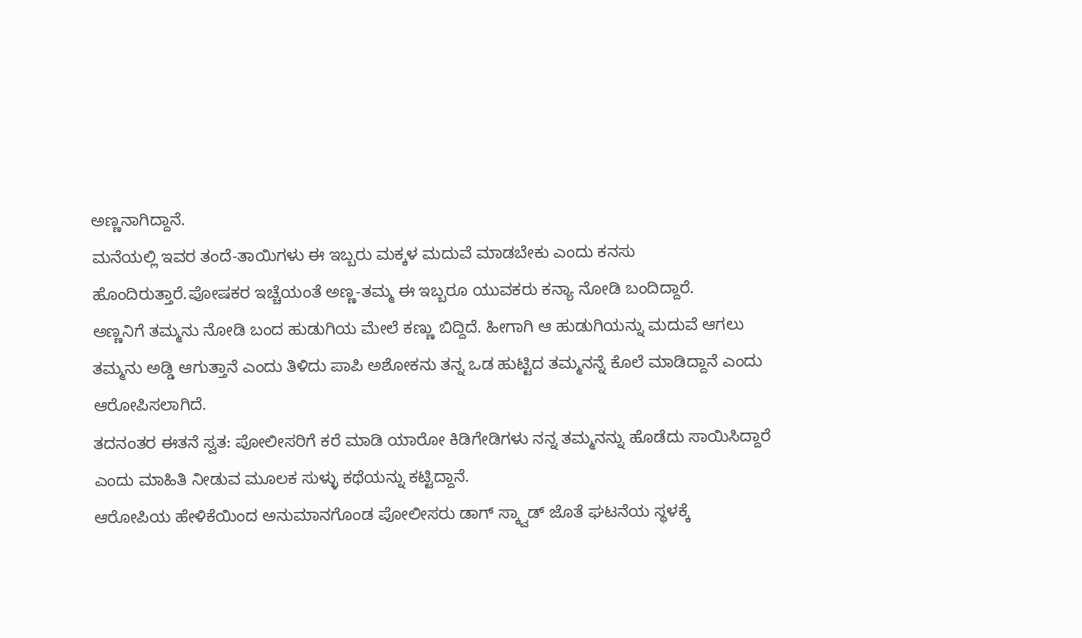ಅಣ್ಣನಾಗಿದ್ದಾನೆ.
ಮನೆಯಲ್ಲಿ ಇವರ ತಂದೆ-ತಾಯಿಗಳು ಈ ಇಬ್ಬರು ಮಕ್ಕಳ ಮದುವೆ ಮಾಡಬೇಕು ಎಂದು ಕನಸು ಹೊಂದಿರುತ್ತಾರೆ.ಪೋಷಕರ ಇಚ್ಚೆಯಂತೆ ಅಣ್ಣ-ತಮ್ಮ ಈ ಇಬ್ಬರೂ ಯುವಕರು ಕನ್ಯಾ ನೋಡಿ ಬಂದಿದ್ದಾರೆ.
ಅಣ್ಣನಿಗೆ ತಮ್ಮನು ನೋಡಿ ಬಂದ ಹುಡುಗಿಯ ಮೇಲೆ ಕಣ್ಣು ಬಿದ್ದಿದೆ. ಹೀಗಾಗಿ ಆ ಹುಡುಗಿಯನ್ನು ಮದುವೆ ಆಗಲು ತಮ್ಮನು ಅಡ್ಡಿ ಆಗುತ್ತಾನೆ ಎಂದು ತಿಳಿದು ಪಾಪಿ ಅಶೋಕನು ತನ್ನ ಒಡ ಹುಟ್ಟಿದ ತಮ್ಮನನ್ನೆ ಕೊಲೆ ಮಾಡಿದ್ದಾನೆ ಎಂದು ಆರೋಪಿಸಲಾಗಿದೆ.
ತದನಂತರ ಈತನೆ ಸ್ವತ: ಪೋಲೀಸರಿಗೆ ಕರೆ ಮಾಡಿ ಯಾರೋ ಕಿಡಿಗೇಡಿಗಳು ನನ್ನ ತಮ್ಮನನ್ನು ಹೊಡೆದು ಸಾಯಿಸಿದ್ದಾರೆ ಎಂದು ಮಾಹಿತಿ ನೀಡುವ ಮೂಲಕ ಸುಳ್ಳು ಕಥೆಯನ್ನು ಕಟ್ಟಿದ್ದಾನೆ.
ಆರೋಪಿಯ ಹೇಳಿಕೆಯಿಂದ ಅನುಮಾನಗೊಂಡ ಪೋಲೀಸರು ಡಾಗ್ ಸ್ಕ್ವಾಡ್ ಜೊತೆ ಘಟನೆಯ ಸ್ಥಳಕ್ಕೆ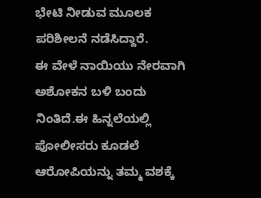ಭೇಟಿ ನೀಡುವ ಮೂಲಕ ಪರಿಶೀಲನೆ ನಡೆಸಿದ್ದಾರೆ.
ಈ ವೇಳೆ ನಾಯಿಯು ನೇರವಾಗಿ ಅಶೋಕನ ಬಳಿ ಬಂದು ನಿಂತಿದೆ.ಈ ಹಿನ್ನಲೆಯಲ್ಲಿ ಪೋಲೀಸರು ಕೂಡಲೆ ಆರೋಪಿಯನ್ನು ತಮ್ಮ ವಶಕ್ಕೆ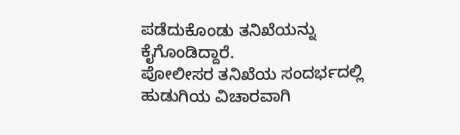ಪಡೆದುಕೊಂಡು ತನಿಖೆಯನ್ನು ಕೈಗೊಂಡಿದ್ದಾರೆ.
ಪೋಲೀಸರ ತನಿಖೆಯ ಸಂದರ್ಭದಲ್ಲಿ ಹುಡುಗಿಯ ವಿಚಾರವಾಗಿ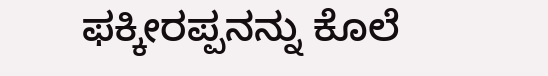ಫಕ್ಕೀರಪ್ಪನನ್ನು ಕೊಲೆ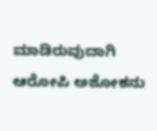ಮಾಡಿರುವುದಾಗಿ ಆರೋಪಿ ಅಶೋಕನು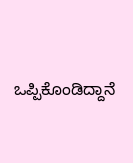ಒಪ್ಪಿಕೊಂಡಿದ್ದಾನೆ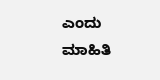ಎಂದು ಮಾಹಿತಿ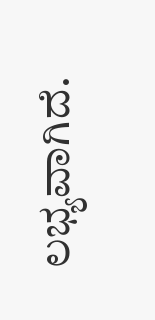ಲಭ್ಯವಾಗಿದೆ.